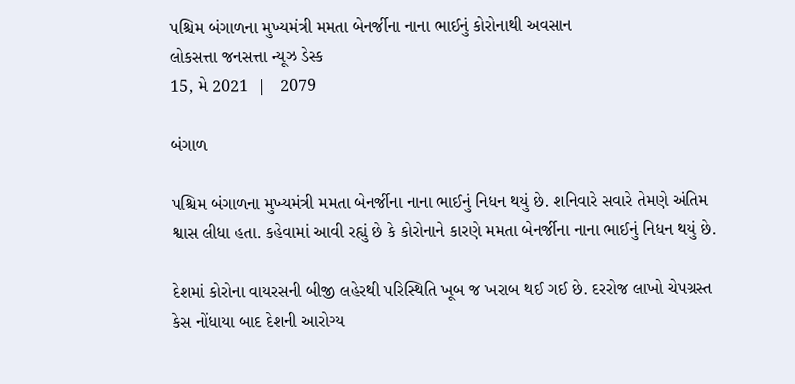પશ્ચિમ બંગાળના મુખ્યમંત્રી મમતા બેનર્જીના નાના ભાઈનું કોરોનાથી અવસાન
લોકસત્તા જનસત્તા ન્યૂઝ ડેસ્ક
15, મે 2021  |   2079

બંગાળ

પશ્ચિમ બંગાળના મુખ્યમંત્રી મમતા બેનર્જીના નાના ભાઈનું નિધન થયું છે. શનિવારે સવારે તેમણે અંતિમ શ્વાસ લીધા હતા. કહેવામાં આવી રહ્યું છે કે કોરોનાને કારણે મમતા બેનર્જીના નાના ભાઈનું નિધન થયું છે.

દેશમાં કોરોના વાયરસની બીજી લહેરથી પરિસ્થિતિ ખૂબ જ ખરાબ થઈ ગઈ છે. દરરોજ લાખો ચેપગ્રસ્ત કેસ નોંધાયા બાદ દેશની આરોગ્ય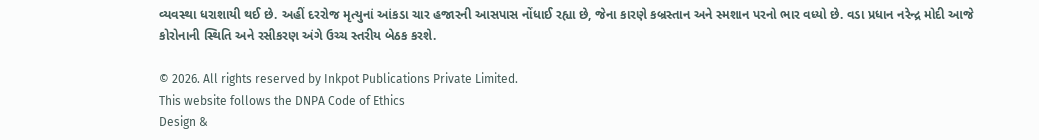વ્યવસ્થા ધરાશાયી થઈ છે. અહીં દરરોજ મૃત્યુનાં આંકડા ચાર હજારની આસપાસ નોંધાઈ રહ્યા છે, જેના કારણે કબ્રસ્તાન અને સ્મશાન પરનો ભાર વધ્યો છે. વડા પ્રધાન નરેન્દ્ર મોદી આજે કોરોનાની સ્થિતિ અને રસીકરણ અંગે ઉચ્ચ સ્તરીય બેઠક કરશે.

© 2026. All rights reserved by Inkpot Publications Private Limited.
This website follows the DNPA Code of Ethics
Design &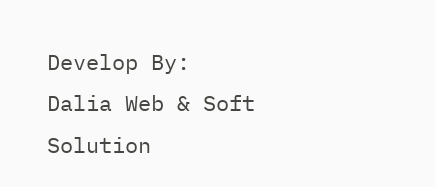Develop By:
Dalia Web & Soft Solution